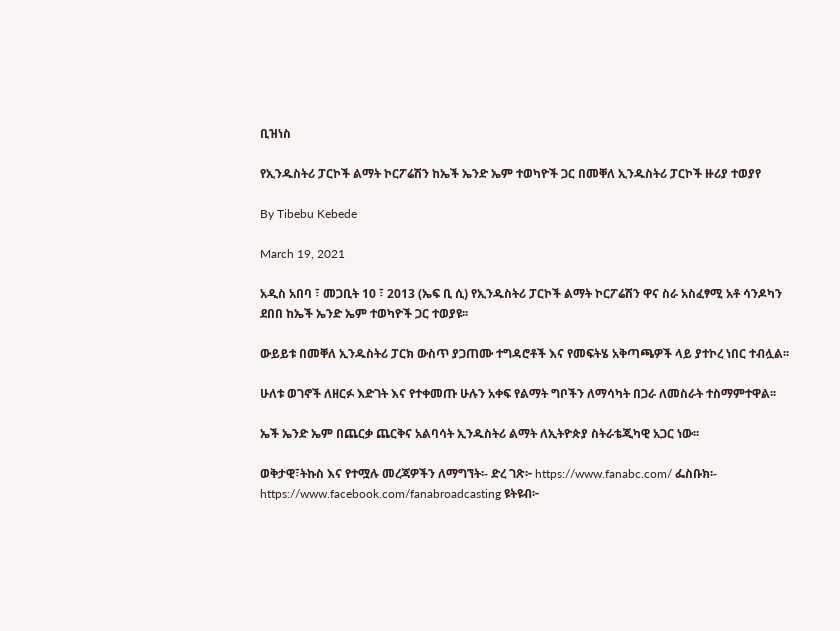ቢዝነስ

የኢንዱስትሪ ፓርኮች ልማት ኮርፖሬሽን ከኤች ኤንድ ኤም ተወካዮች ጋር በመቐለ ኢንዱስትሪ ፓርኮች ዙሪያ ተወያየ

By Tibebu Kebede

March 19, 2021

አዲስ አበባ ፣ መጋቢት 10 ፣ 2013 (ኤፍ ቢ ሲ) የኢንዱስትሪ ፓርኮች ልማት ኮርፖሬሽን ዋና ስራ አስፈፃሚ አቶ ሳንዶካን ደበበ ከኤች ኤንድ ኤም ተወካዮች ጋር ተወያዩ፡፡

ውይይቱ በመቐለ ኢንዱስትሪ ፓርክ ውስጥ ያጋጠሙ ተግዳሮቶች እና የመፍትሄ አቅጣጫዎች ላይ ያተኮረ ነበር ተብሏል፡፡

ሁለቱ ወገኖች ለዘርፉ እድገት እና የተቀመጡ ሁሉን አቀፍ የልማት ግቦችን ለማሳካት በጋራ ለመስራት ተስማምተዋል፡፡

ኤች ኤንድ ኤም በጨርቃ ጨርቅና አልባሳት ኢንዱስትሪ ልማት ለኢትዮጵያ ስትራቴጂካዊ አጋር ነው፡፡

ወቅታዊ፣ትኩስ እና የተሟሉ መረጃዎችን ለማግኘት፡- ድረ ገጽ፦ https://www.fanabc.com/ ፌስቡክ፡- https://www.facebook.com/fanabroadcasting ዩትዩብ፦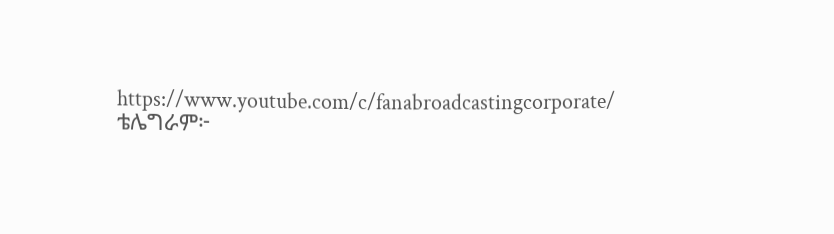https://www.youtube.com/c/fanabroadcastingcorporate/ ቴሌግራም፦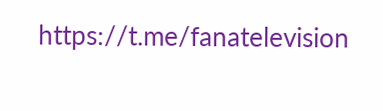https://t.me/fanatelevision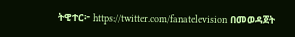ትዊተር፦ https://twitter.com/fanatelevision በመወዳጀት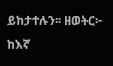ይከታተሉን፡፡ ዘወትር፦ ከእኛ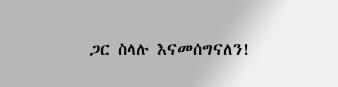ጋር ስላሉ እናመሰግናለን!